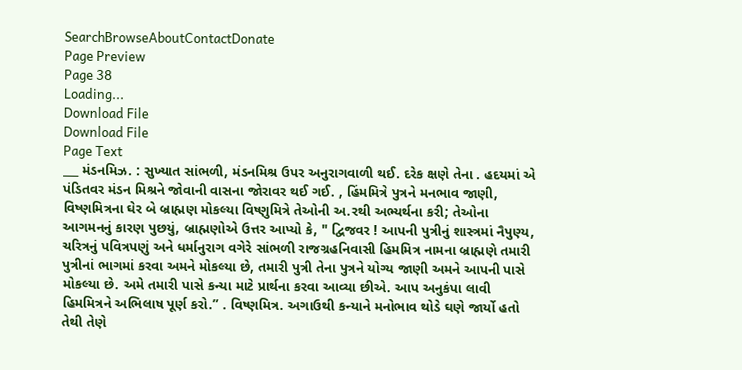SearchBrowseAboutContactDonate
Page Preview
Page 38
Loading...
Download File
Download File
Page Text
___ મંડનમિઝ. : સુખ્યાત સાંભળી, મંડનમિશ્ર ઉપર અનુરાગવાળી થઈ. દરેક ક્ષણે તેના . હદયમાં એ પંડિતવર મંડન મિશ્રને જોવાની વાસના જોરાવર થઈ ગઈ. , હિંમમિત્રે પુત્રને મનભાવ જાણી, વિષ્ણમિત્રના ઘેર બે બ્રાહ્મણ મોકલ્યા વિષ્ણુમિત્રે તેઓની અ.રથી અભ્યર્થના કરી; તેઓના આગમનનું કારણ પુછયું, બ્રાહ્મણોએ ઉત્તર આપ્યો કે, " દ્વિજવર ! આપની પુત્રીનું શાસ્ત્રમાં નૈપુણ્ય, ચરિત્રનું પવિત્રપણું અને ધર્માનુરાગ વગેરે સાંભળી રાજગ્રહનિવાસી હિમમિત્ર નામના બ્રાહ્મણે તમારી પુત્રીનાં ભાગમાં કરવા અમને મોકલ્યા છે, તમારી પુત્રી તેના પુત્રને યોગ્ય જાણી અમને આપની પાસે મોકલ્યા છે. અમે તમારી પાસે કન્યા માટે પ્રાર્થના કરવા આવ્યા છીએ. આપ અનુકંપા લાવી હિમમિત્રને અભિલાષ પૂર્ણ કરો.” . વિષ્ણમિત્ર. અગાઉથી કન્યાને મનોભાવ થોડે ઘણે જાર્યો હતો તેથી તેણે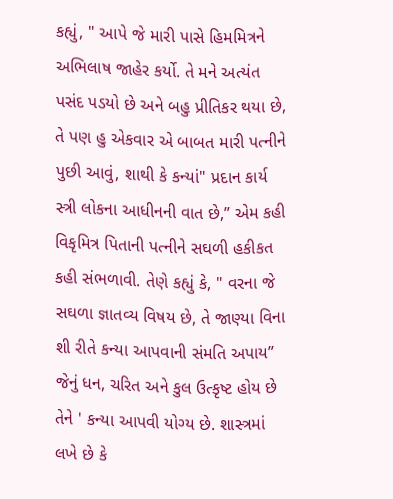કહ્યું, " આપે જે મારી પાસે હિમમિત્રને અભિલાષ જાહેર કર્યો. તે મને અત્યંત પસંદ પડયો છે અને બહુ પ્રીતિકર થયા છે, તે પણ હુ એકવાર એ બાબત મારી પત્નીને પુછી આવું, શાથી કે કન્યાં" પ્રદાન કાર્ય સ્ત્રી લોકના આધીનની વાત છે,” એમ કહી વિકૃમિત્ર પિતાની પત્નીને સઘળી હકીકત કહી સંભળાવી. તેણે કહ્યું કે, " વરના જે સઘળા જ્ઞાતવ્ય વિષય છે, તે જાણ્યા વિના શી રીતે કન્યા આપવાની સંમતિ અપાય” જેનું ધન, ચરિત અને કુલ ઉત્કૃષ્ટ હોય છે તેને ' કન્યા આપવી યોગ્ય છે. શાસ્ત્રમાં લખે છે કે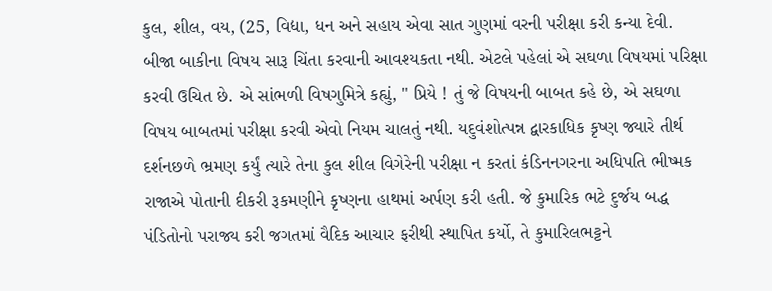કુલ, શીલ, વય, (25, વિદ્યા, ધન અને સહાય એવા સાત ગુણમાં વરની પરીક્ષા કરી કન્યા દેવી. બીજા બાકીના વિષય સારૂ ચિંતા કરવાની આવશ્યકતા નથી. એટલે પહેલાં એ સઘળા વિષયમાં પરિક્ષા કરવી ઉચિત છે. એ સાંભળી વિષગુમિત્રે કહ્યું, " પ્રિયે ! તું જે વિષયની બાબત કહે છે, એ સઘળા વિષય બાબતમાં પરીક્ષા કરવી એવો નિયમ ચાલતું નથી. યદુવંશોત્પન્ન દ્વારકાધિક કૃષ્ણ જ્યારે તીર્થ દર્શનછળે ભ્રમણ કર્યું ત્યારે તેના કુલ શીલ વિગેરેની પરીક્ષા ન કરતાં કંડિનનગરના અધિપતિ ભીષ્મક રાજાએ પોતાની દીકરી રૂકમણીને કૃષ્ણના હાથમાં અર્પણ કરી હતી. જે કુમારિક ભટે દુર્જય બદ્ધ પંડિતોનો પરાજ્ય કરી જગતમાં વૈદિક આચાર ફરીથી સ્થાપિત કર્યો, તે કુમારિલભટ્ટને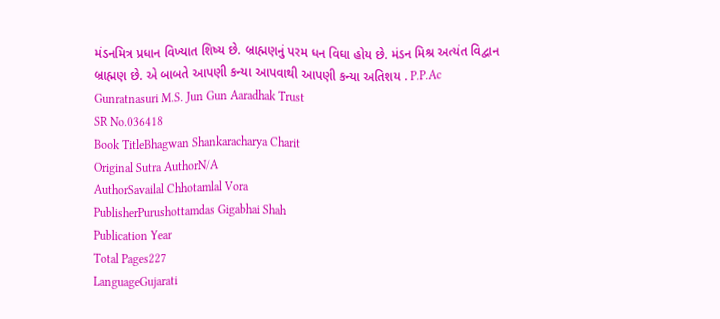મંડનમિત્ર પ્રધાન વિખ્યાત શિષ્ય છે. બ્રાહ્મણનું પરમ ધન વિઘા હોય છે. મંડન મિશ્ર અત્યંત વિદ્વાન બ્રાહ્મણ છે. એ બાબતે આપણી કન્યા આપવાથી આપણી કન્યા અતિશય . P.P.Ac Gunratnasuri M.S. Jun Gun Aaradhak Trust
SR No.036418
Book TitleBhagwan Shankaracharya Charit
Original Sutra AuthorN/A
AuthorSavailal Chhotamlal Vora
PublisherPurushottamdas Gigabhai Shah
Publication Year
Total Pages227
LanguageGujarati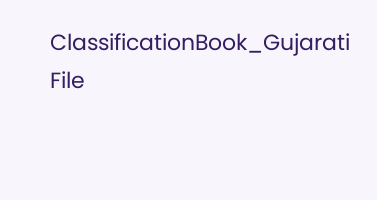ClassificationBook_Gujarati
File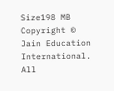Size198 MB
Copyright © Jain Education International. All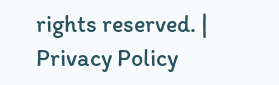rights reserved. | Privacy Policy